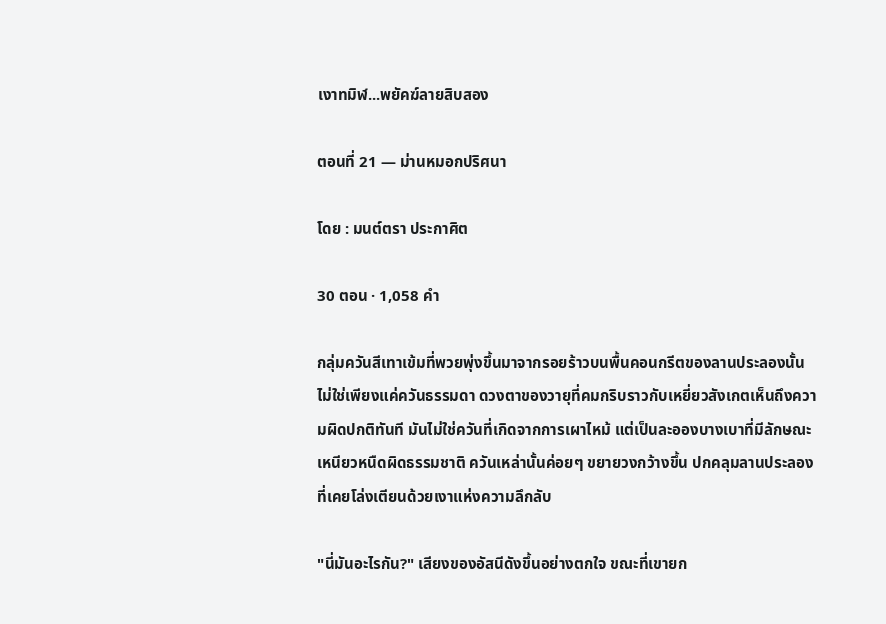เงาทมิฬ...พยัคฆ์ลายสิบสอง

ตอนที่ 21 — ม่านหมอกปริศนา

โดย : มนต์ตรา ประกาศิต

30 ตอน · 1,058 คำ

กลุ่มควันสีเทาเข้มที่พวยพุ่งขึ้นมาจากรอยร้าวบนพื้นคอนกรีตของลานประลองนั้น ไม่ใช่เพียงแค่ควันธรรมดา ดวงตาของวายุที่คมกริบราวกับเหยี่ยวสังเกตเห็นถึงความผิดปกติทันที มันไม่ใช่ควันที่เกิดจากการเผาไหม้ แต่เป็นละอองบางเบาที่มีลักษณะเหนียวหนืดผิดธรรมชาติ ควันเหล่านั้นค่อยๆ ขยายวงกว้างขึ้น ปกคลุมลานประลองที่เคยโล่งเตียนด้วยเงาแห่งความลึกลับ

"นี่มันอะไรกัน?" เสียงของอัสนีดังขึ้นอย่างตกใจ ขณะที่เขายก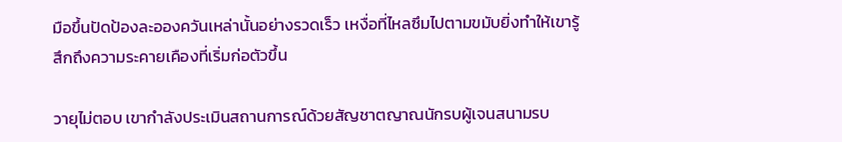มือขึ้นปัดป้องละอองควันเหล่านั้นอย่างรวดเร็ว เหงื่อที่ไหลซึมไปตามขมับยิ่งทำให้เขารู้สึกถึงความระคายเคืองที่เริ่มก่อตัวขึ้น

วายุไม่ตอบ เขากำลังประเมินสถานการณ์ด้วยสัญชาตญาณนักรบผู้เจนสนามรบ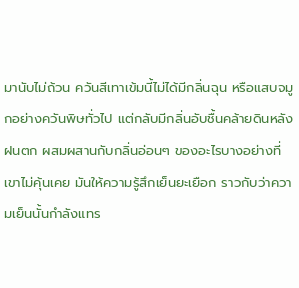มานับไม่ถ้วน ควันสีเทาเข้มนี้ไม่ได้มีกลิ่นฉุน หรือแสบจมูกอย่างควันพิษทั่วไป แต่กลับมีกลิ่นอับชื้นคล้ายดินหลังฝนตก ผสมผสานกับกลิ่นอ่อนๆ ของอะไรบางอย่างที่เขาไม่คุ้นเคย มันให้ความรู้สึกเย็นยะเยือก ราวกับว่าความเย็นนั้นกำลังแทร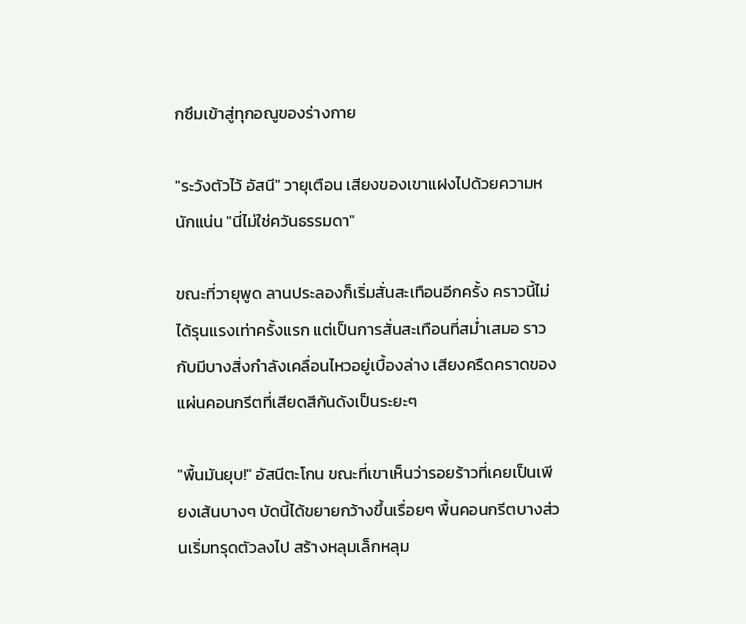กซึมเข้าสู่ทุกอณูของร่างกาย

"ระวังตัวไว้ อัสนี" วายุเตือน เสียงของเขาแฝงไปด้วยความหนักแน่น "นี่ไม่ใช่ควันธรรมดา"

ขณะที่วายุพูด ลานประลองก็เริ่มสั่นสะเทือนอีกครั้ง ‍คราวนี้ไม่ได้รุนแรงเท่าครั้งแรก แต่เป็นการสั่นสะเทือนที่สม่ำเสมอ ราวกับมีบางสิ่งกำลังเคลื่อนไหวอยู่เบื้องล่าง เสียงครืดคราดของแผ่นคอนกรีตที่เสียดสีกันดังเป็นระยะๆ

"พื้นมันยุบ!" อัสนีตะโกน ขณะที่เขาเห็นว่ารอยร้าวที่เคยเป็นเพียงเส้นบางๆ บัดนี้ได้ขยายกว้างขึ้นเรื่อยๆ พื้นคอนกรีตบางส่วนเริ่มทรุดตัวลงไป ‌สร้างหลุมเล็กหลุม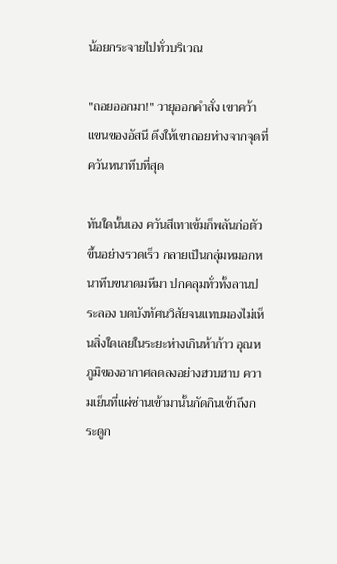น้อยกระจายไปทั่วบริเวณ

"ถอยออกมา!" วายุออกคำสั่ง เขาคว้าแขนของอัสนี ดึงให้เขาถอยห่างจากจุดที่ควันหนาทึบที่สุด

ทันใดนั้นเอง ควันสีเทาเข้มก็พลันก่อตัวขึ้นอย่างรวดเร็ว กลายเป็นกลุ่มหมอกหนาทึบขนาดมหึมา ปกคลุมทั่วทั้งลานประลอง บดบังทัศนวิสัยจนแทบมองไม่เห็นสิ่งใดเลยในระยะห่างเกินห้าก้าว ‍อุณหภูมิของอากาศลดลงอย่างฮวบฮาบ ความเย็นที่แผ่ซ่านเข้ามานั้นกัดกินเข้าถึงกระดูก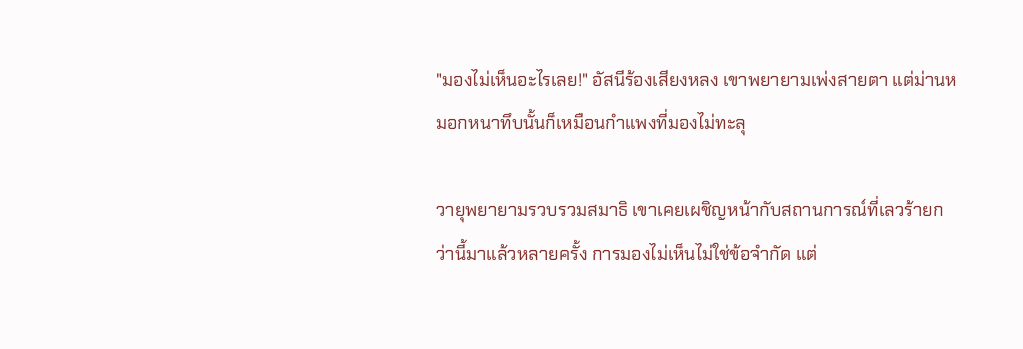"มองไม่เห็นอะไรเลย!" อัสนีร้องเสียงหลง เขาพยายามเพ่งสายตา แต่ม่านหมอกหนาทึบนั้นก็เหมือนกำแพงที่มองไม่ทะลุ

วายุพยายามรวบรวมสมาธิ เขาเคยเผชิญหน้ากับสถานการณ์ที่เลวร้ายกว่านี้มาแล้วหลายครั้ง การมองไม่เห็นไม่ใช่ข้อจำกัด แต่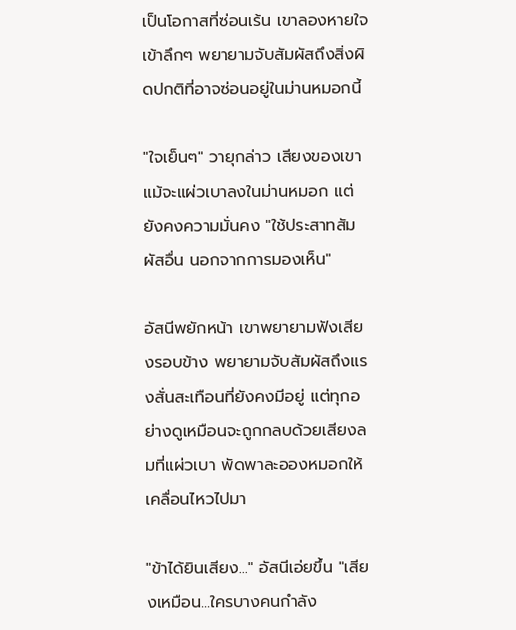เป็นโอกาสที่ซ่อนเร้น เขาลองหายใจเข้าลึกๆ พยายามจับสัมผัสถึงสิ่งผิดปกติที่อาจซ่อนอยู่ในม่านหมอกนี้

"ใจเย็นๆ" วายุกล่าว เสียงของเขาแม้จะแผ่วเบาลงในม่านหมอก แต่ยังคงความมั่นคง "ใช้ประสาทสัมผัสอื่น นอกจากการมองเห็น"

อัสนีพยักหน้า เขาพยายามฟังเสียงรอบข้าง พยายามจับสัมผัสถึงแรงสั่นสะเทือนที่ยังคงมีอยู่ แต่ทุกอย่างดูเหมือนจะถูกกลบด้วยเสียงลมที่แผ่วเบา พัดพาละอองหมอกให้เคลื่อนไหวไปมา

"ข้าได้ยินเสียง..." อัสนีเอ่ยขึ้น "เสียงเหมือน...ใครบางคนกำลัง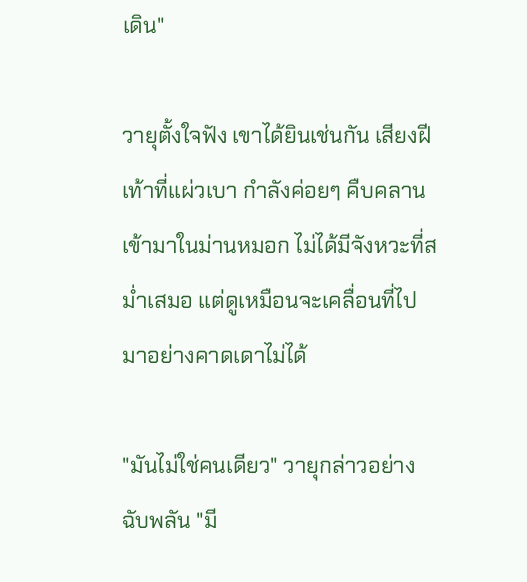เดิน"

วายุตั้งใจฟัง เขาได้ยินเช่นกัน เสียงฝีเท้าที่แผ่วเบา กำลังค่อยๆ คืบคลานเข้ามาในม่านหมอก ไม่ได้มีจังหวะที่สม่ำเสมอ แต่ดูเหมือนจะเคลื่อนที่ไปมาอย่างคาดเดาไม่ได้

"มันไม่ใช่คนเดียว" วายุกล่าวอย่างฉับพลัน "มี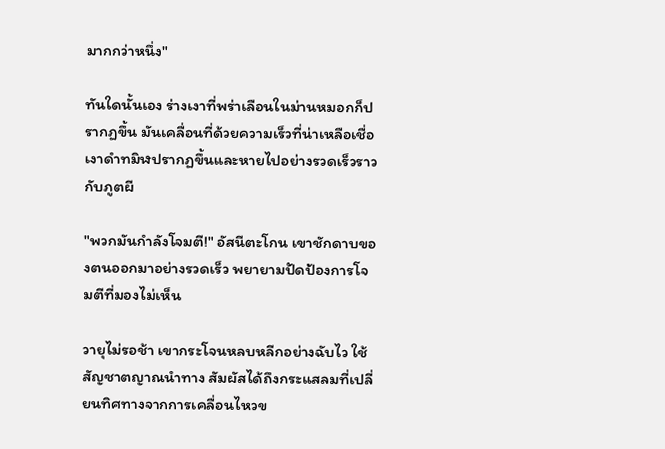มากกว่าหนึ่ง"

ทันใดนั้นเอง ร่างเงาที่พร่าเลือนในม่านหมอกก็ปรากฏขึ้น มันเคลื่อนที่ด้วยความเร็วที่น่าเหลือเชื่อ เงาดำทมิฬปรากฏขึ้นและหายไปอย่างรวดเร็วราวกับภูตผี

"พวกมันกำลังโจมตี!" อัสนีตะโกน เขาชักดาบของตนออกมาอย่างรวดเร็ว พยายามปัดป้องการโจมตีที่มองไม่เห็น

วายุไม่รอช้า เขากระโจนหลบหลีกอย่างฉับไว ใช้สัญชาตญาณนำทาง สัมผัสได้ถึงกระแสลมที่เปลี่ยนทิศทางจากการเคลื่อนไหวข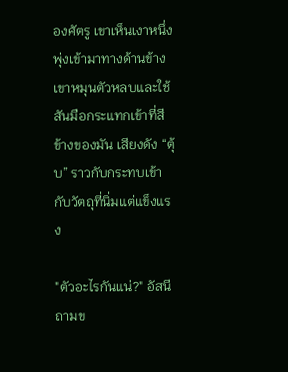องศัตรู เขาเห็นเงาหนึ่งพุ่งเข้ามาทางด้านข้าง เขาหมุนตัวหลบและใช้สันมือกระแทกเข้าที่สีข้างของมัน เสียงดัง “ตุ้บ” ราวกับกระทบเข้ากับวัตถุที่นิ่มแต่แข็งแรง

"ตัวอะไรกันแน่?" อัสนีถามข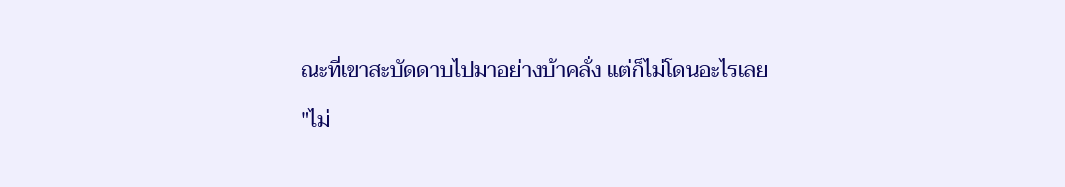ณะที่เขาสะบัดดาบไปมาอย่างบ้าคลั่ง แต่ก็ไม่โดนอะไรเลย

"ไม่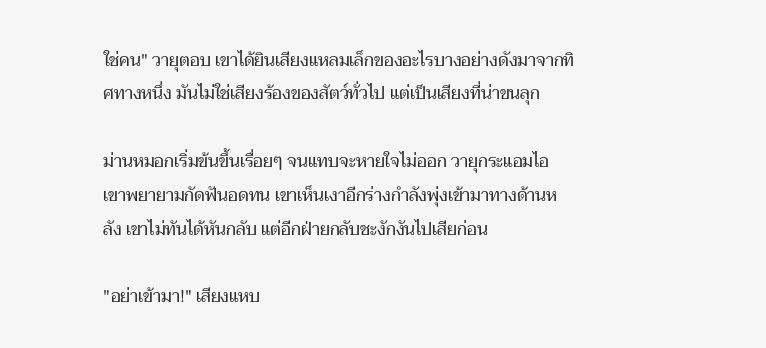ใช่คน" วายุตอบ เขาได้ยินเสียงแหลมเล็กของอะไรบางอย่างดังมาจากทิศทางหนึ่ง มันไม่ใช่เสียงร้องของสัตว์ทั่วไป แต่เป็นเสียงที่น่าขนลุก

ม่านหมอกเริ่มข้นขึ้นเรื่อยๆ จนแทบจะหายใจไม่ออก วายุกระแอมไอ เขาพยายามกัดฟันอดทน เขาเห็นเงาอีกร่างกำลังพุ่งเข้ามาทางด้านหลัง เขาไม่ทันได้หันกลับ แต่อีกฝ่ายกลับชะงักงันไปเสียก่อน

"อย่าเข้ามา!" เสียงแหบ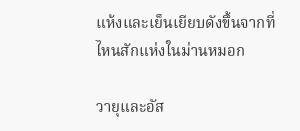แห้งและเย็นเยียบดังขึ้นจากที่ไหนสักแห่งในม่านหมอก

วายุและอัส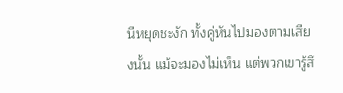นีหยุดชะงัก ทั้งคู่หันไปมองตามเสียงนั้น แม้จะมองไม่เห็น แต่พวกเขารู้สึ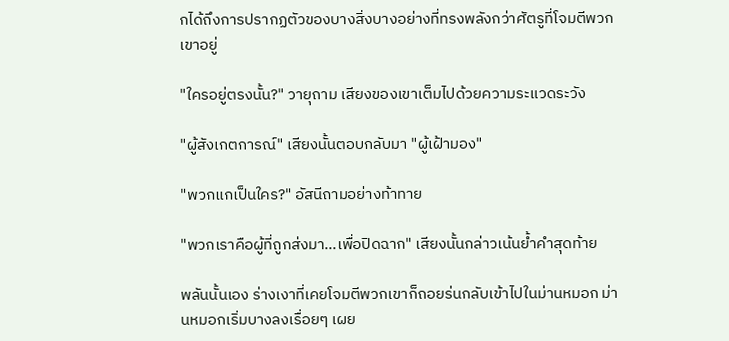กได้ถึงการปรากฏตัวของบางสิ่งบางอย่างที่ทรงพลังกว่าศัตรูที่โจมตีพวกเขาอยู่

"ใครอยู่ตรงนั้น?" วายุถาม เสียงของเขาเต็มไปด้วยความระแวดระวัง

"ผู้สังเกตการณ์" เสียงนั้นตอบกลับมา "ผู้เฝ้ามอง"

"พวกแกเป็นใคร?" อัสนีถามอย่างท้าทาย

"พวกเราคือผู้ที่ถูกส่งมา...เพื่อปิดฉาก" เสียงนั้นกล่าวเน้นย้ำคำสุดท้าย

พลันนั้นเอง ร่างเงาที่เคยโจมตีพวกเขาก็ถอยร่นกลับเข้าไปในม่านหมอก ม่านหมอกเริ่มบางลงเรื่อยๆ เผย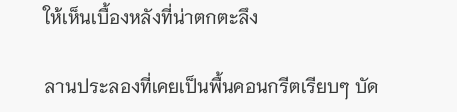ให้เห็นเบื้องหลังที่น่าตกตะลึง

ลานประลองที่เคยเป็นพื้นคอนกรีตเรียบๆ บัด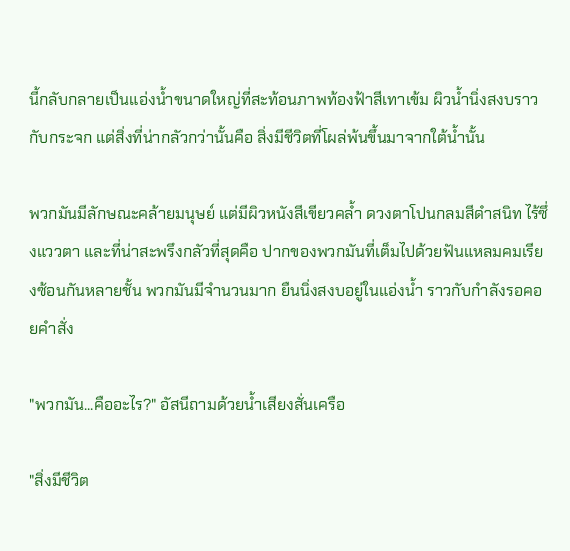นี้กลับกลายเป็นแอ่งน้ำขนาดใหญ่ที่สะท้อนภาพท้องฟ้าสีเทาเข้ม ผิวน้ำนิ่งสงบราวกับกระจก แต่สิ่งที่น่ากลัวกว่านั้นคือ สิ่งมีชีวิตที่โผล่พ้นขึ้นมาจากใต้น้ำนั้น

พวกมันมีลักษณะคล้ายมนุษย์ แต่มีผิวหนังสีเขียวคล้ำ ดวงตาโปนกลมสีดำสนิท ไร้ซึ่งแววตา และที่น่าสะพรึงกลัวที่สุดคือ ปากของพวกมันที่เต็มไปด้วยฟันแหลมคมเรียงซ้อนกันหลายชั้น พวกมันมีจำนวนมาก ยืนนิ่งสงบอยู่ในแอ่งน้ำ ราวกับกำลังรอคอยคำสั่ง

"พวกมัน...คืออะไร?" อัสนีถามด้วยน้ำเสียงสั่นเครือ

"สิ่งมีชีวิต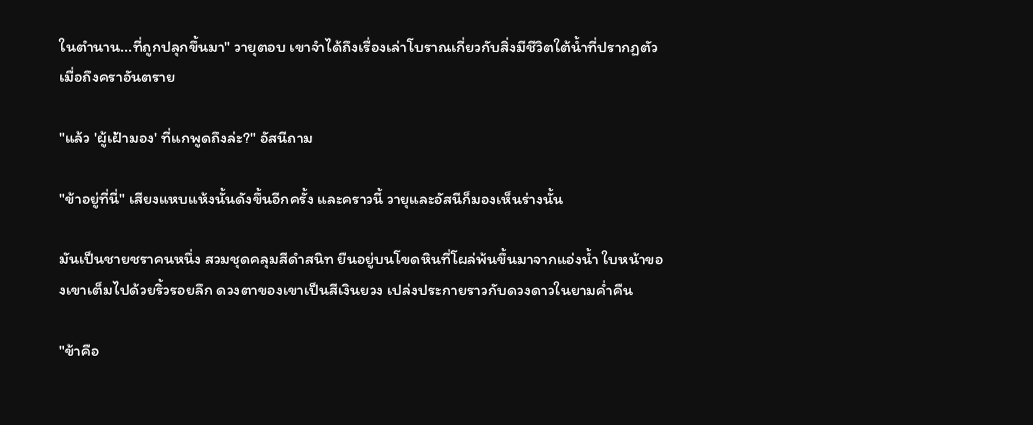ในตำนาน...ที่ถูกปลุกขึ้นมา" วายุตอบ เขาจำได้ถึงเรื่องเล่าโบราณเกี่ยวกับสิ่งมีชีวิตใต้น้ำที่ปรากฏตัวเมื่อถึงคราอันตราย

"แล้ว 'ผู้เฝ้ามอง' ที่แกพูดถึงล่ะ?" อัสนีถาม

"ข้าอยู่ที่นี่" เสียงแหบแห้งนั้นดังขึ้นอีกครั้ง และคราวนี้ วายุและอัสนีก็มองเห็นร่างนั้น

มันเป็นชายชราคนหนึ่ง สวมชุดคลุมสีดำสนิท ยืนอยู่บนโขดหินที่โผล่พ้นขึ้นมาจากแอ่งน้ำ ใบหน้าของเขาเต็มไปด้วยริ้วรอยลึก ดวงตาของเขาเป็นสีเงินยวง เปล่งประกายราวกับดวงดาวในยามค่ำคืน

"ข้าคือ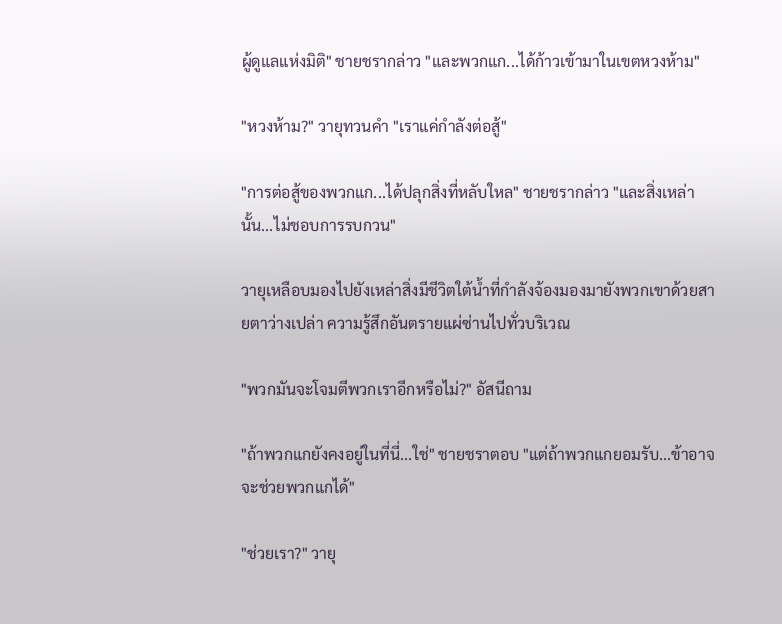ผู้ดูแลแห่งมิติ" ชายชรากล่าว "และพวกแก...ได้ก้าวเข้ามาในเขตหวงห้าม"

"หวงห้าม?" วายุทวนคำ "เราแค่กำลังต่อสู้"

"การต่อสู้ของพวกแก...ได้ปลุกสิ่งที่หลับใหล" ชายชรากล่าว "และสิ่งเหล่านั้น...ไม่ชอบการรบกวน"

วายุเหลือบมองไปยังเหล่าสิ่งมีชีวิตใต้น้ำที่กำลังจ้องมองมายังพวกเขาด้วยสายตาว่างเปล่า ความรู้สึกอันตรายแผ่ซ่านไปทั่วบริเวณ

"พวกมันจะโจมตีพวกเราอีกหรือไม่?" อัสนีถาม

"ถ้าพวกแกยังคงอยู่ในที่นี่...ใช่" ชายชราตอบ "แต่ถ้าพวกแกยอมรับ...ข้าอาจจะช่วยพวกแกได้"

"ช่วยเรา?" วายุ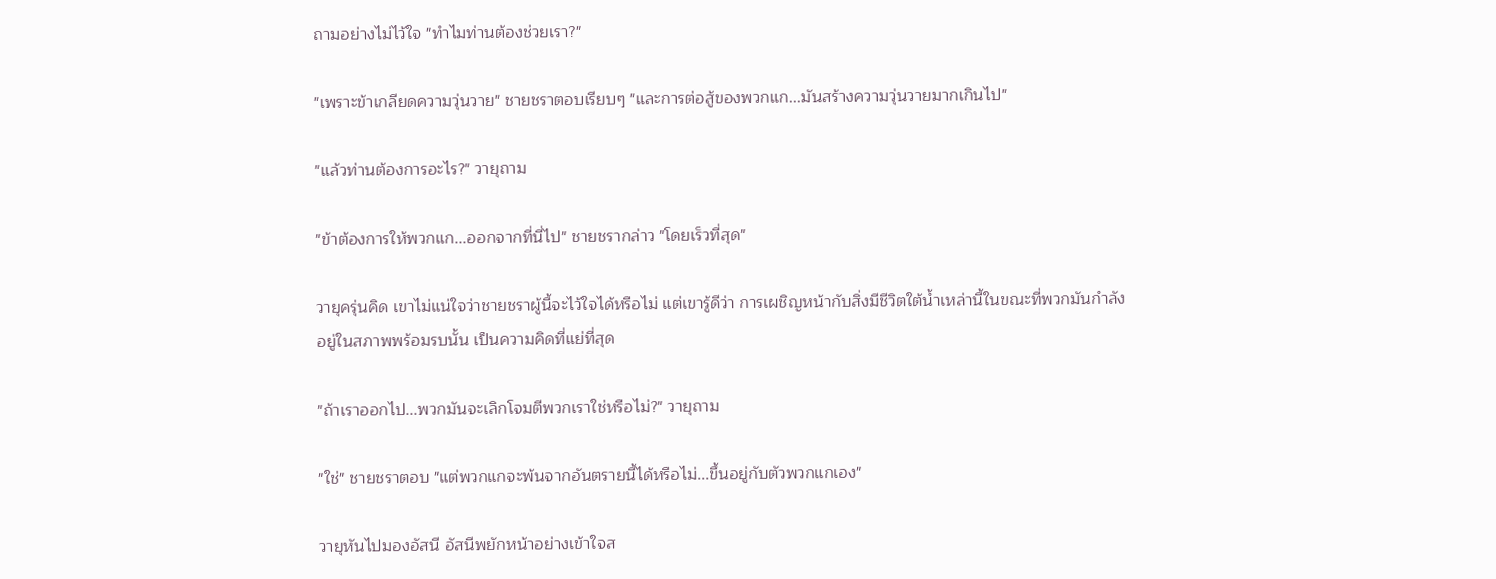ถามอย่างไม่ไว้ใจ "ทำไมท่านต้องช่วยเรา?"

"เพราะข้าเกลียดความวุ่นวาย" ชายชราตอบเรียบๆ "และการต่อสู้ของพวกแก...มันสร้างความวุ่นวายมากเกินไป"

"แล้วท่านต้องการอะไร?" วายุถาม

"ข้าต้องการให้พวกแก...ออกจากที่นี่ไป" ชายชรากล่าว "โดยเร็วที่สุด"

วายุครุ่นคิด เขาไม่แน่ใจว่าชายชราผู้นี้จะไว้ใจได้หรือไม่ แต่เขารู้ดีว่า การเผชิญหน้ากับสิ่งมีชีวิตใต้น้ำเหล่านี้ในขณะที่พวกมันกำลังอยู่ในสภาพพร้อมรบนั้น เป็นความคิดที่แย่ที่สุด

"ถ้าเราออกไป...พวกมันจะเลิกโจมตีพวกเราใช่หรือไม่?" วายุถาม

"ใช่" ชายชราตอบ "แต่พวกแกจะพ้นจากอันตรายนี้ได้หรือไม่...ขึ้นอยู่กับตัวพวกแกเอง"

วายุหันไปมองอัสนี อัสนีพยักหน้าอย่างเข้าใจส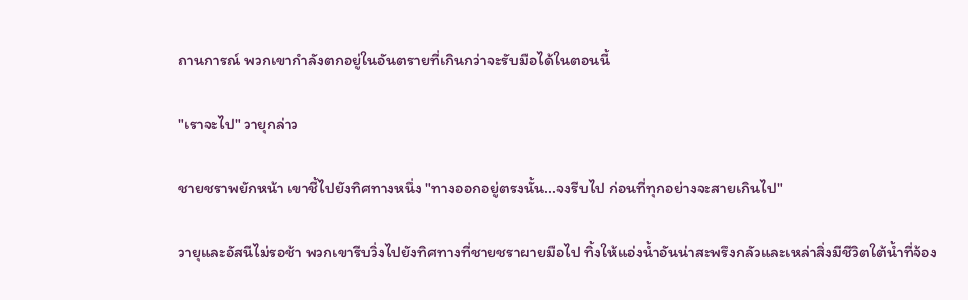ถานการณ์ พวกเขากำลังตกอยู่ในอันตรายที่เกินกว่าจะรับมือได้ในตอนนี้

"เราจะไป" วายุกล่าว

ชายชราพยักหน้า เขาชี้ไปยังทิศทางหนึ่ง "ทางออกอยู่ตรงนั้น...จงรีบไป ก่อนที่ทุกอย่างจะสายเกินไป"

วายุและอัสนีไม่รอช้า พวกเขารีบวิ่งไปยังทิศทางที่ชายชราผายมือไป ทิ้งให้แอ่งน้ำอันน่าสะพรึงกลัวและเหล่าสิ่งมีชีวิตใต้น้ำที่จ้อง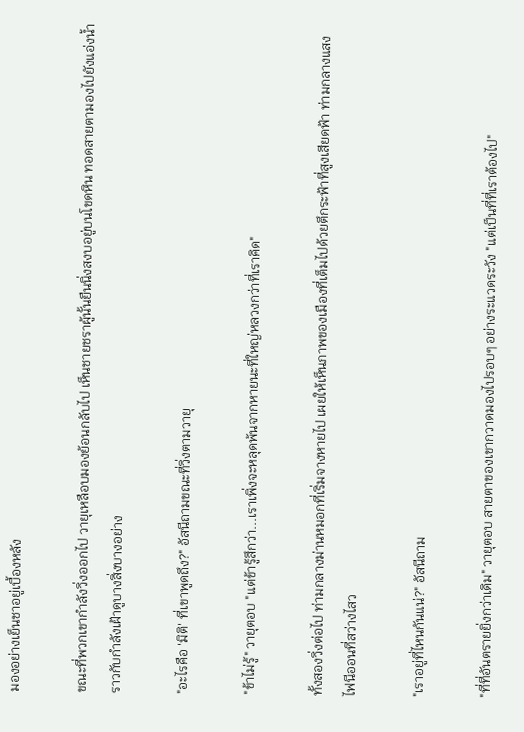มองอย่างเย็นชาอยู่เบื้องหลัง

ขณะที่พวกเขากำลังวิ่งออกไป วายุเหลือบมองย้อนกลับไป เห็นชายชราผู้นั้นยืนนิ่งสงบอยู่บนโขดหิน ทอดสายตามองไปยังแอ่งน้ำราวกับกำลังเฝ้าดูบางสิ่งบางอย่าง

"อะไรคือ 'มิติ' ที่เขาพูดถึง?" อัสนีถามขณะที่วิ่งตามวายุ

"ข้าไม่รู้" วายุตอบ "แต่ข้ารู้สึกว่า...เราเพิ่งจะหลุดพ้นจากหายนะที่ใหญ่หลวงกว่าที่เราคิด"

ทั้งสองวิ่งต่อไป ท่ามกลางม่านหมอกที่เริ่มจางหายไป เผยให้เห็นภาพของเมืองที่เต็มไปด้วยตึกระฟ้าที่สูงเสียดฟ้า ท่ามกลางแสงไฟนีออนที่สว่างไสว

"เราอยู่ที่ไหนกันแน่?" อัสนีถาม

"ที่ที่อันตรายยิ่งกว่าเดิม" วายุตอบ สายตาของเขากวาดมองไปรอบๆ อย่างระแวดระวัง "แต่เป็นที่ที่เราต้องไป"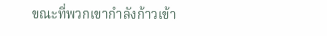ขณะที่พวกเขากำลังก้าวเข้า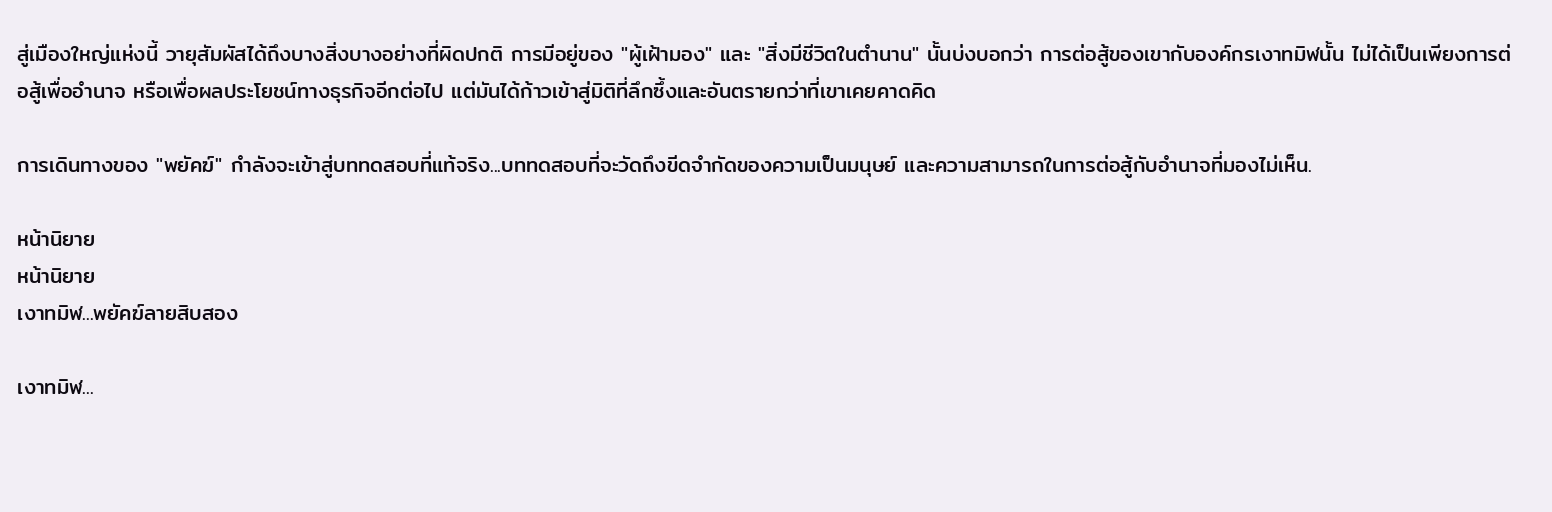สู่เมืองใหญ่แห่งนี้ วายุสัมผัสได้ถึงบางสิ่งบางอย่างที่ผิดปกติ การมีอยู่ของ "ผู้เฝ้ามอง" และ "สิ่งมีชีวิตในตำนาน" นั้นบ่งบอกว่า การต่อสู้ของเขากับองค์กรเงาทมิฬนั้น ไม่ได้เป็นเพียงการต่อสู้เพื่ออำนาจ หรือเพื่อผลประโยชน์ทางธุรกิจอีกต่อไป แต่มันได้ก้าวเข้าสู่มิติที่ลึกซึ้งและอันตรายกว่าที่เขาเคยคาดคิด

การเดินทางของ "พยัคฆ์" กำลังจะเข้าสู่บททดสอบที่แท้จริง...บททดสอบที่จะวัดถึงขีดจำกัดของความเป็นมนุษย์ และความสามารถในการต่อสู้กับอำนาจที่มองไม่เห็น.

หน้านิยาย
หน้านิยาย
เงาทมิฬ...พยัคฆ์ลายสิบสอง

เงาทมิฬ...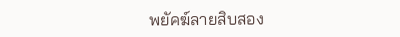พยัคฆ์ลายสิบสอง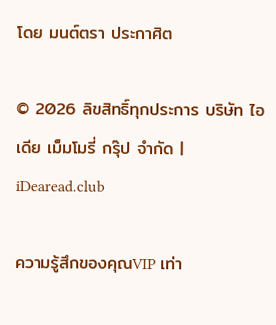โดย มนต์ตรา ประกาศิต

© 2026 ลิขสิทธิ์ทุกประการ บริษัท ไอเดีย เม็มโมรี่ กรุ๊ป จำกัด | iDearead.club

ความรู้สึกของคุณVIP เท่า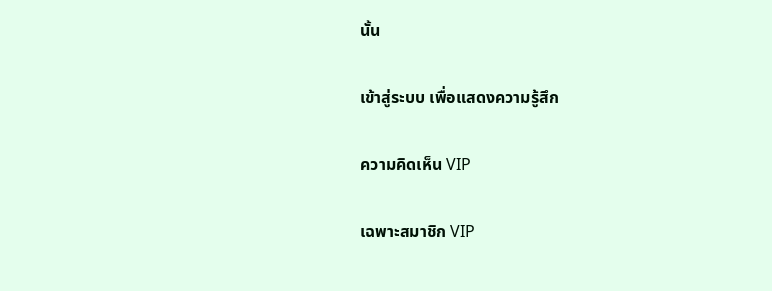นั้น

เข้าสู่ระบบ เพื่อแสดงความรู้สึก

ความคิดเห็น VIP

เฉพาะสมาชิก VIP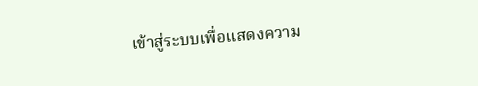เข้าสู่ระบบเพื่อแสดงความ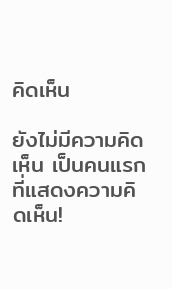คิดเห็น

ยังไม่มีความคิดเห็น เป็นคนแรกที่แสดงความคิดเห็น!